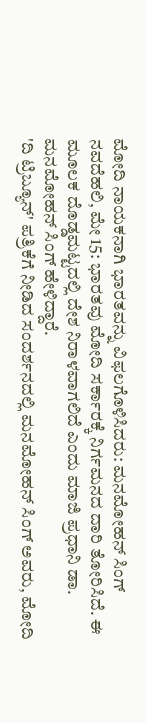ಮೋದಿ ನಾಯಕನಾಗಿ ಭಾರತವನ್ನು ವಿಫಲಗೊಳಿಸಿದರು: ಮನಮೋಹನ್ ಸಿಂಗ್
ನವದೆಹಲಿ, ಮೇ 15: ಭಾರತವು ಮೋದಿ ಸರ್ಕಾರಕ್ಕೆ ನಿರ್ಗಮನದ ದಾರಿ ತೋರಿಸಿದೆ. ಈ ಮೂಲಕ ದೊಡ್ಡಮಟ್ಟದಲ್ಲಿ ದೇಶ ನಿರಾಳವಾಗಲಿದೆ ಎಂದು ಮಾಜಿ ಪ್ರಧಾನಿ ಡಾ. ಮನಮೋಹನ್ ಸಿಂಗ್ ಹೇಳಿದ್ದಾರೆ.
'ದಿ ಟ್ರಿಬ್ಯೂನ್' ಪತ್ರಿಕೆಗೆ ನೀಡಿದ ಸಂದರ್ಶನದಲ್ಲಿ ಮನಮೋಹನ್ ಸಿಂಗ್ ಅವರು, ಮೋದಿ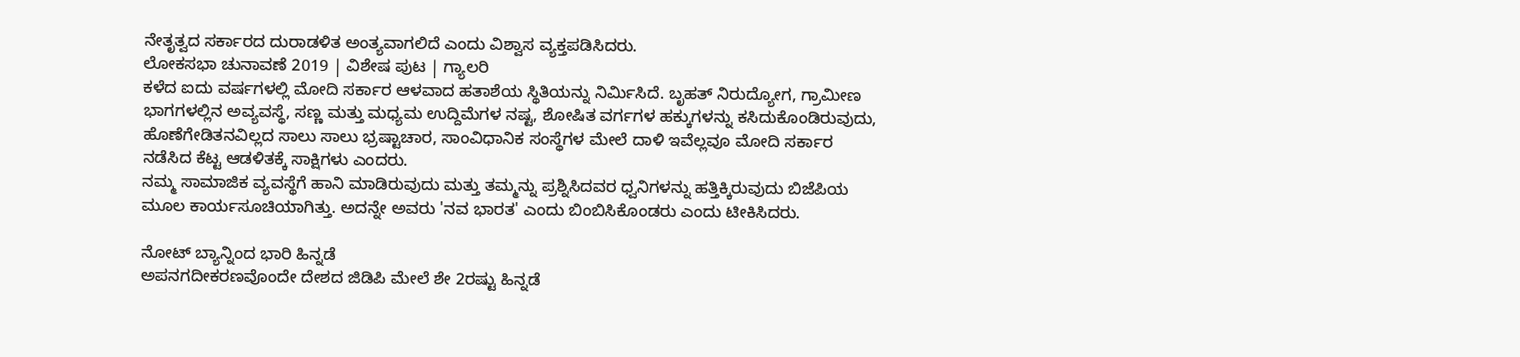ನೇತೃತ್ವದ ಸರ್ಕಾರದ ದುರಾಡಳಿತ ಅಂತ್ಯವಾಗಲಿದೆ ಎಂದು ವಿಶ್ವಾಸ ವ್ಯಕ್ತಪಡಿಸಿದರು.
ಲೋಕಸಭಾ ಚುನಾವಣೆ 2019 | ವಿಶೇಷ ಪುಟ | ಗ್ಯಾಲರಿ
ಕಳೆದ ಐದು ವರ್ಷಗಳಲ್ಲಿ ಮೋದಿ ಸರ್ಕಾರ ಆಳವಾದ ಹತಾಶೆಯ ಸ್ಥಿತಿಯನ್ನು ನಿರ್ಮಿಸಿದೆ. ಬೃಹತ್ ನಿರುದ್ಯೋಗ, ಗ್ರಾಮೀಣ ಭಾಗಗಳಲ್ಲಿನ ಅವ್ಯವಸ್ಥೆ, ಸಣ್ಣ ಮತ್ತು ಮಧ್ಯಮ ಉದ್ದಿಮೆಗಳ ನಷ್ಟ, ಶೋಷಿತ ವರ್ಗಗಳ ಹಕ್ಕುಗಳನ್ನು ಕಸಿದುಕೊಂಡಿರುವುದು, ಹೊಣೆಗೇಡಿತನವಿಲ್ಲದ ಸಾಲು ಸಾಲು ಭ್ರಷ್ಟಾಚಾರ, ಸಾಂವಿಧಾನಿಕ ಸಂಸ್ಥೆಗಳ ಮೇಲೆ ದಾಳಿ ಇವೆಲ್ಲವೂ ಮೋದಿ ಸರ್ಕಾರ ನಡೆಸಿದ ಕೆಟ್ಟ ಆಡಳಿತಕ್ಕೆ ಸಾಕ್ಷಿಗಳು ಎಂದರು.
ನಮ್ಮ ಸಾಮಾಜಿಕ ವ್ಯವಸ್ಥೆಗೆ ಹಾನಿ ಮಾಡಿರುವುದು ಮತ್ತು ತಮ್ಮನ್ನು ಪ್ರಶ್ನಿಸಿದವರ ಧ್ವನಿಗಳನ್ನು ಹತ್ತಿಕ್ಕಿರುವುದು ಬಿಜೆಪಿಯ ಮೂಲ ಕಾರ್ಯಸೂಚಿಯಾಗಿತ್ತು. ಅದನ್ನೇ ಅವರು 'ನವ ಭಾರತ' ಎಂದು ಬಿಂಬಿಸಿಕೊಂಡರು ಎಂದು ಟೀಕಿಸಿದರು.

ನೋಟ್ ಬ್ಯಾನ್ನಿಂದ ಭಾರಿ ಹಿನ್ನಡೆ
ಅಪನಗದೀಕರಣವೊಂದೇ ದೇಶದ ಜಿಡಿಪಿ ಮೇಲೆ ಶೇ 2ರಷ್ಟು ಹಿನ್ನಡೆ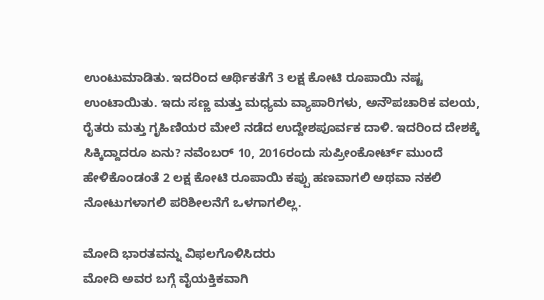ಉಂಟುಮಾಡಿತು. ಇದರಿಂದ ಆರ್ಥಿಕತೆಗೆ 3 ಲಕ್ಷ ಕೋಟಿ ರೂಪಾಯಿ ನಷ್ಟ ಉಂಟಾಯಿತು. ಇದು ಸಣ್ಣ ಮತ್ತು ಮಧ್ಯಮ ವ್ಯಾಪಾರಿಗಳು, ಅನೌಪಚಾರಿಕ ವಲಯ, ರೈತರು ಮತ್ತು ಗೃಹಿಣಿಯರ ಮೇಲೆ ನಡೆದ ಉದ್ದೇಶಪೂರ್ವಕ ದಾಳಿ. ಇದರಿಂದ ದೇಶಕ್ಕೆ ಸಿಕ್ಕಿದ್ದಾದರೂ ಏನು? ನವೆಂಬರ್ 10, 2016ರಂದು ಸುಪ್ರೀಂಕೋರ್ಟ್ ಮುಂದೆ ಹೇಳಿಕೊಂಡಂತೆ 2 ಲಕ್ಷ ಕೋಟಿ ರೂಪಾಯಿ ಕಪ್ಪು ಹಣವಾಗಲಿ ಅಥವಾ ನಕಲಿ ನೋಟುಗಳಾಗಲಿ ಪರಿಶೀಲನೆಗೆ ಒಳಗಾಗಲಿಲ್ಲ.

ಮೋದಿ ಭಾರತವನ್ನು ವಿಫಲಗೊಳಿಸಿದರು
ಮೋದಿ ಅವರ ಬಗ್ಗೆ ವೈಯಕ್ತಿಕವಾಗಿ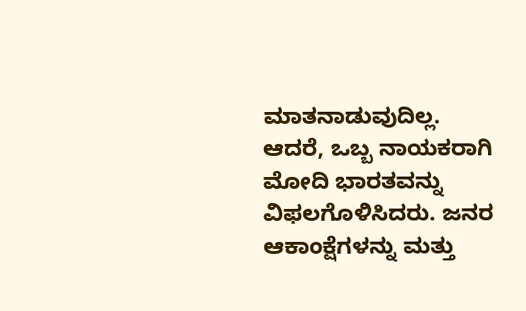ಮಾತನಾಡುವುದಿಲ್ಲ. ಆದರೆ, ಒಬ್ಬ ನಾಯಕರಾಗಿ ಮೋದಿ ಭಾರತವನ್ನು ವಿಫಲಗೊಳಿಸಿದರು. ಜನರ ಆಕಾಂಕ್ಷೆಗಳನ್ನು ಮತ್ತು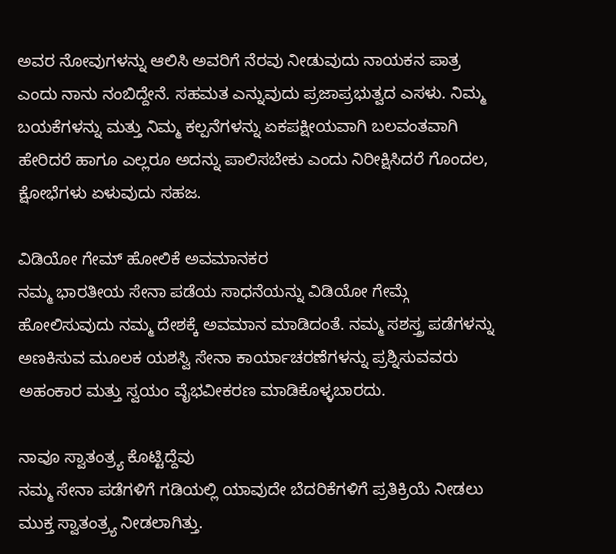ಅವರ ನೋವುಗಳನ್ನು ಆಲಿಸಿ ಅವರಿಗೆ ನೆರವು ನೀಡುವುದು ನಾಯಕನ ಪಾತ್ರ ಎಂದು ನಾನು ನಂಬಿದ್ದೇನೆ. ಸಹಮತ ಎನ್ನುವುದು ಪ್ರಜಾಪ್ರಭುತ್ವದ ಎಸಳು. ನಿಮ್ಮ ಬಯಕೆಗಳನ್ನು ಮತ್ತು ನಿಮ್ಮ ಕಲ್ಪನೆಗಳನ್ನು ಏಕಪಕ್ಷೀಯವಾಗಿ ಬಲವಂತವಾಗಿ ಹೇರಿದರೆ ಹಾಗೂ ಎಲ್ಲರೂ ಅದನ್ನು ಪಾಲಿಸಬೇಕು ಎಂದು ನಿರೀಕ್ಷಿಸಿದರೆ ಗೊಂದಲ, ಕ್ಷೋಭೆಗಳು ಏಳುವುದು ಸಹಜ.

ವಿಡಿಯೋ ಗೇಮ್ ಹೋಲಿಕೆ ಅವಮಾನಕರ
ನಮ್ಮ ಭಾರತೀಯ ಸೇನಾ ಪಡೆಯ ಸಾಧನೆಯನ್ನು ವಿಡಿಯೋ ಗೇಮ್ಗೆ ಹೋಲಿಸುವುದು ನಮ್ಮ ದೇಶಕ್ಕೆ ಅವಮಾನ ಮಾಡಿದಂತೆ. ನಮ್ಮ ಸಶಸ್ತ್ರ ಪಡೆಗಳನ್ನು ಅಣಕಿಸುವ ಮೂಲಕ ಯಶಸ್ವಿ ಸೇನಾ ಕಾರ್ಯಾಚರಣೆಗಳನ್ನು ಪ್ರಶ್ನಿಸುವವರು ಅಹಂಕಾರ ಮತ್ತು ಸ್ವಯಂ ವೈಭವೀಕರಣ ಮಾಡಿಕೊಳ್ಳಬಾರದು.

ನಾವೂ ಸ್ವಾತಂತ್ರ್ಯ ಕೊಟ್ಟಿದ್ದೆವು
ನಮ್ಮ ಸೇನಾ ಪಡೆಗಳಿಗೆ ಗಡಿಯಲ್ಲಿ ಯಾವುದೇ ಬೆದರಿಕೆಗಳಿಗೆ ಪ್ರತಿಕ್ರಿಯೆ ನೀಡಲು ಮುಕ್ತ ಸ್ವಾತಂತ್ರ್ಯ ನೀಡಲಾಗಿತ್ತು.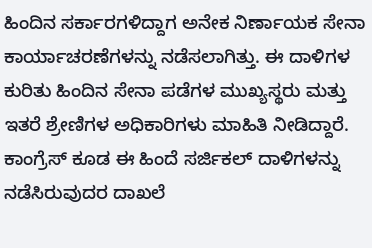ಹಿಂದಿನ ಸರ್ಕಾರಗಳಿದ್ದಾಗ ಅನೇಕ ನಿರ್ಣಾಯಕ ಸೇನಾ ಕಾರ್ಯಾಚರಣೆಗಳನ್ನು ನಡೆಸಲಾಗಿತ್ತು. ಈ ದಾಳಿಗಳ ಕುರಿತು ಹಿಂದಿನ ಸೇನಾ ಪಡೆಗಳ ಮುಖ್ಯಸ್ಥರು ಮತ್ತು ಇತರೆ ಶ್ರೇಣಿಗಳ ಅಧಿಕಾರಿಗಳು ಮಾಹಿತಿ ನೀಡಿದ್ದಾರೆ. ಕಾಂಗ್ರೆಸ್ ಕೂಡ ಈ ಹಿಂದೆ ಸರ್ಜಿಕಲ್ ದಾಳಿಗಳನ್ನು ನಡೆಸಿರುವುದರ ದಾಖಲೆ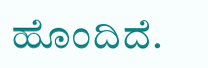ಹೊಂದಿದೆ.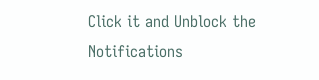Click it and Unblock the Notifications